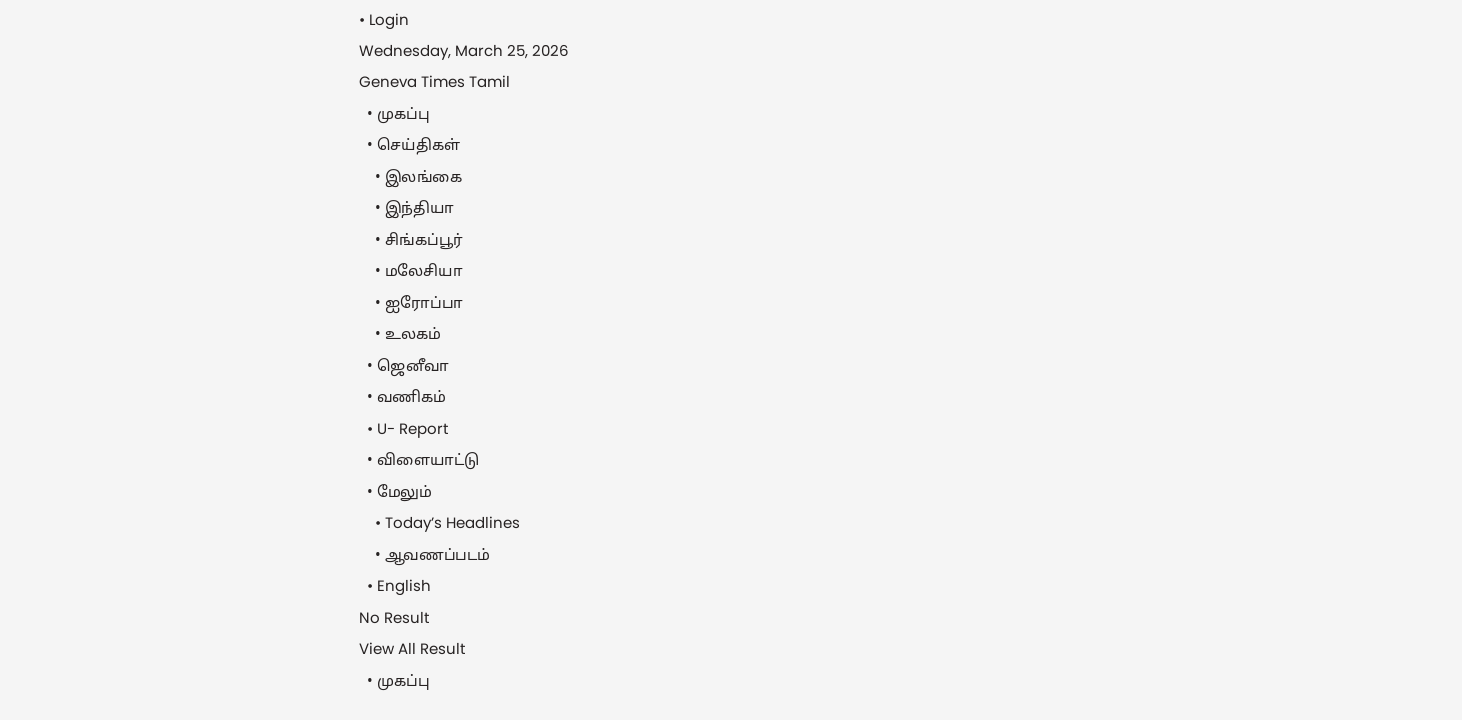• Login
Wednesday, March 25, 2026
Geneva Times Tamil
  • முகப்பு
  • செய்திகள்
    • இலங்கை
    • இந்தியா
    • சிங்கப்பூர்
    • மலேசியா
    • ஐரோப்பா
    • உலகம்
  • ஜெனீவா
  • வணிகம்
  • U- Report
  • விளையாட்டு
  • மேலும்
    • Today’s Headlines
    • ஆவணப்படம்
  • English
No Result
View All Result
  • முகப்பு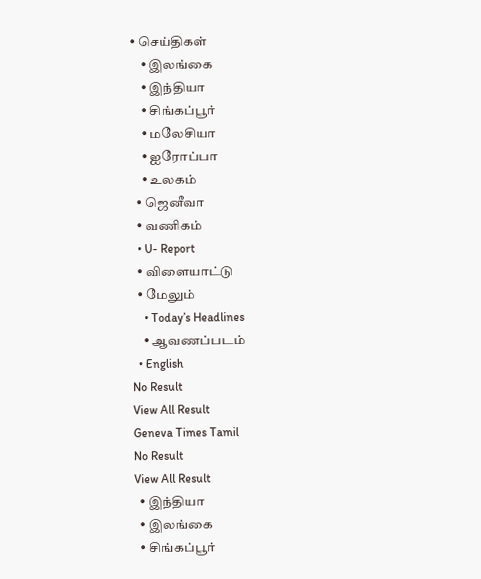• செய்திகள்
    • இலங்கை
    • இந்தியா
    • சிங்கப்பூர்
    • மலேசியா
    • ஐரோப்பா
    • உலகம்
  • ஜெனீவா
  • வணிகம்
  • U- Report
  • விளையாட்டு
  • மேலும்
    • Today’s Headlines
    • ஆவணப்படம்
  • English
No Result
View All Result
Geneva Times Tamil
No Result
View All Result
  • இந்தியா
  • இலங்கை
  • சிங்கப்பூர்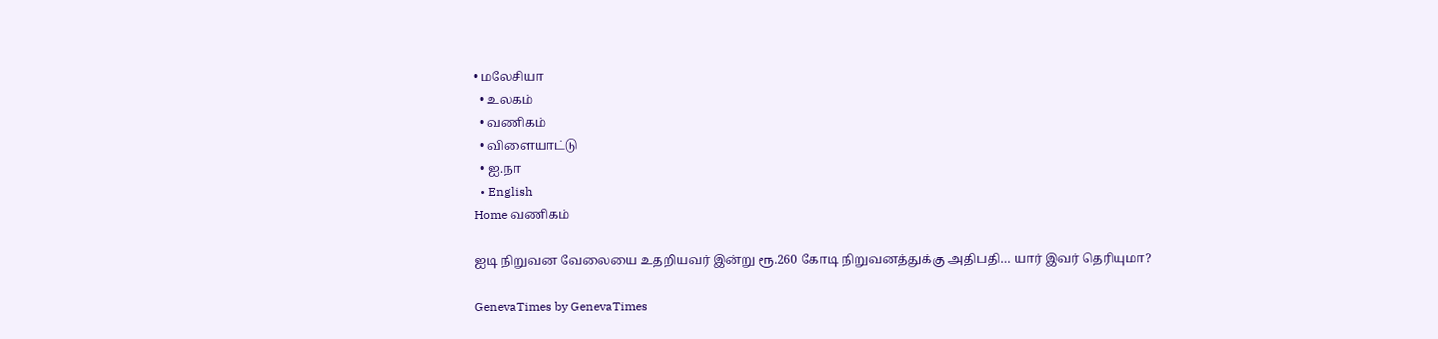• மலேசியா
  • உலகம்
  • வணிகம்
  • விளையாட்டு
  • ஐ.நா
  • English
Home வணிகம்

ஐடி நிறுவன வேலையை உதறியவர் இன்று ரூ.260 கோடி நிறுவனத்துக்கு அதிபதி… யார் இவர் தெரியுமா?

GenevaTimes by GenevaTimes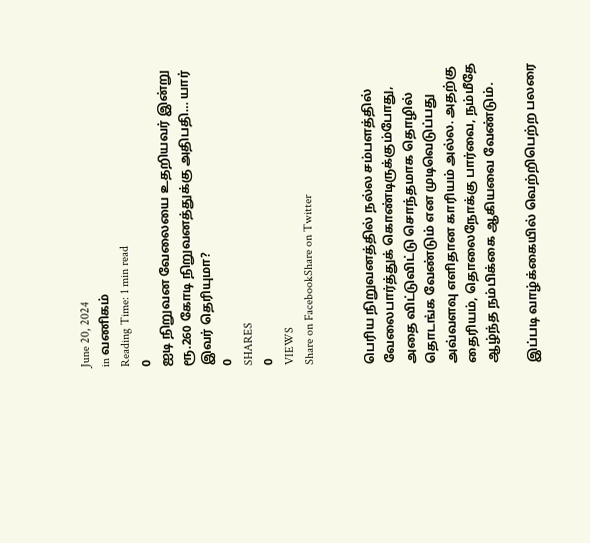June 20, 2024
in வணிகம்
Reading Time: 1 min read
0
ஐடி நிறுவன வேலையை உதறியவர் இன்று ரூ.260 கோடி நிறுவனத்துக்கு அதிபதி… யார் இவர் தெரியுமா?
0
SHARES
0
VIEWS
Share on FacebookShare on Twitter


பெரிய நிறுவனத்தில் நல்ல சம்பளத்தில் வேலைபார்த்துக் கொண்டிருக்கும்போது, அதை விட்டுவிட்டு சொந்தமாக தொழில் தொடங்க வேண்டும் என முடிவெடுப்பது அவ்வளவு எளிதான காரியம் அல்ல. அதற்கு தைரியம், தொலைநோக்கு பார்வை, நம்மீதே ஆழ்ந்த நம்பிக்கை ஆகியவை வேண்டும்.

இப்படி வாழ்க்கையில் வெற்றிபெற்ற பலரை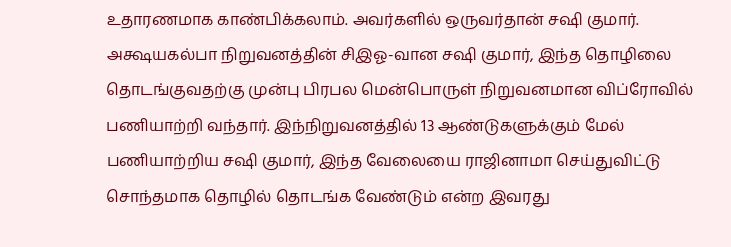உதாரணமாக காண்பிக்கலாம். அவர்களில் ஒருவர்தான் சஷி குமார். அக்ஷயகல்பா நிறுவனத்தின் சிஇஓ-வான சஷி குமார், இந்த தொழிலை தொடங்குவதற்கு முன்பு பிரபல மென்பொருள் நிறுவனமான விப்ரோவில் பணியாற்றி வந்தார். இந்நிறுவனத்தில் 13 ஆண்டுகளுக்கும் மேல் பணியாற்றிய சஷி குமார், இந்த வேலையை ராஜினாமா செய்துவிட்டு சொந்தமாக தொழில் தொடங்க வேண்டும் என்ற இவரது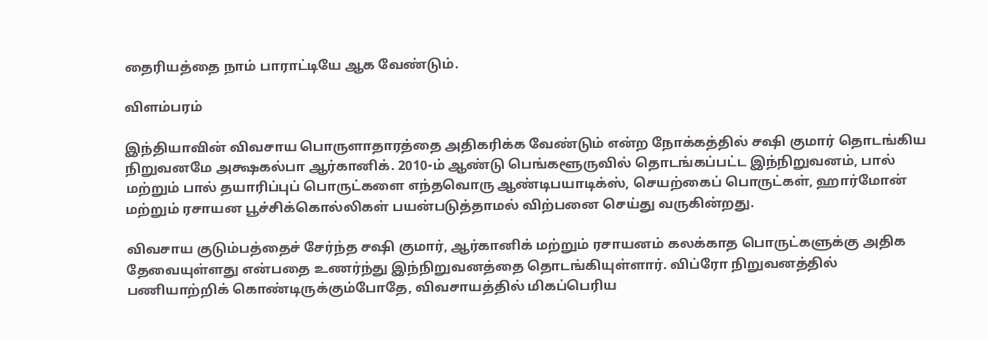தைரியத்தை நாம் பாராட்டியே ஆக வேண்டும்.

விளம்பரம்

இந்தியாவின் விவசாய பொருளாதாரத்தை அதிகரிக்க வேண்டும் என்ற நோக்கத்தில் சஷி குமார் தொடங்கிய நிறுவனமே அக்ஷகல்பா ஆர்கானிக். 2010-ம் ஆண்டு பெங்களூருவில் தொடங்கப்பட்ட இந்நிறுவனம், பால் மற்றும் பால் தயாரிப்புப் பொருட்களை எந்தவொரு ஆண்டிபயாடிக்ஸ், செயற்கைப் பொருட்கள், ஹார்மோன் மற்றும் ரசாயன பூச்சிக்கொல்லிகள் பயன்படுத்தாமல் விற்பனை செய்து வருகின்றது.

விவசாய குடும்பத்தைச் சேர்ந்த சஷி குமார், ஆர்கானிக் மற்றும் ரசாயனம் கலக்காத பொருட்களுக்கு அதிக தேவையுள்ளது என்பதை உணர்ந்து இந்நிறுவனத்தை தொடங்கியுள்ளார். விப்ரோ நிறுவனத்தில் பணியாற்றிக் கொண்டிருக்கும்போதே, விவசாயத்தில் மிகப்பெரிய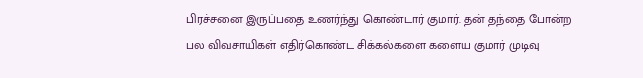பிரச்சனை இருப்பதை உணர்ந்து கொண்டார் குமார். தன் தந்தை போன்ற பல விவசாயிகள் எதிர்கொண்ட சிக்கல்களை களைய குமார் முடிவு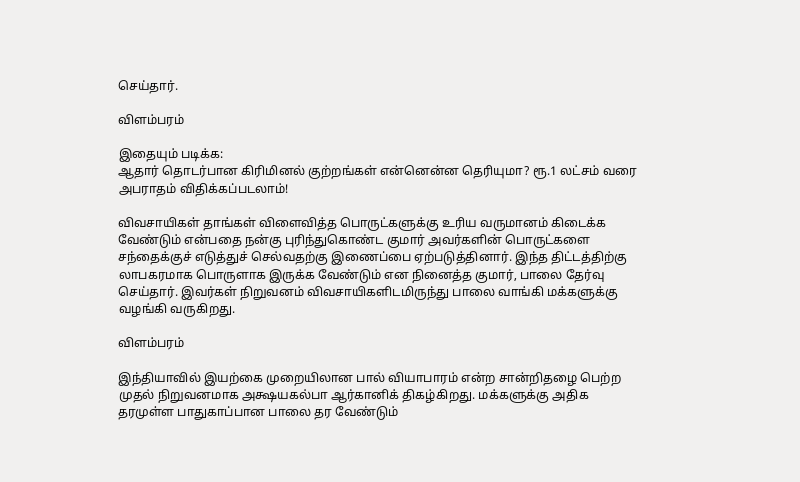செய்தார்.

விளம்பரம்

இதையும் படிக்க:
ஆதார் தொடர்பான கிரிமினல் குற்றங்கள் என்னென்ன தெரியுமா? ரூ.1 லட்சம் வரை அபராதம் விதிக்கப்படலாம்!

விவசாயிகள் தாங்கள் விளைவித்த பொருட்களுக்கு உரிய வருமானம் கிடைக்க வேண்டும் என்பதை நன்கு புரிந்துகொண்ட குமார் அவர்களின் பொருட்களை சந்தைக்குச் எடுத்துச் செல்வதற்கு இணைப்பை ஏற்படுத்தினார். இந்த திட்டத்திற்கு லாபகரமாக பொருளாக இருக்க வேண்டும் என நினைத்த குமார், பாலை தேர்வு செய்தார். இவர்கள் நிறுவனம் விவசாயிகளிடமிருந்து பாலை வாங்கி மக்களுக்கு வழங்கி வருகிறது.

விளம்பரம்

இந்தியாவில் இயற்கை முறையிலான பால் வியாபாரம் என்ற சான்றிதழை பெற்ற முதல் நிறுவனமாக அக்ஷயகல்பா ஆர்கானிக் திகழ்கிறது. மக்களுக்கு அதிக தரமுள்ள பாதுகாப்பான பாலை தர வேண்டும்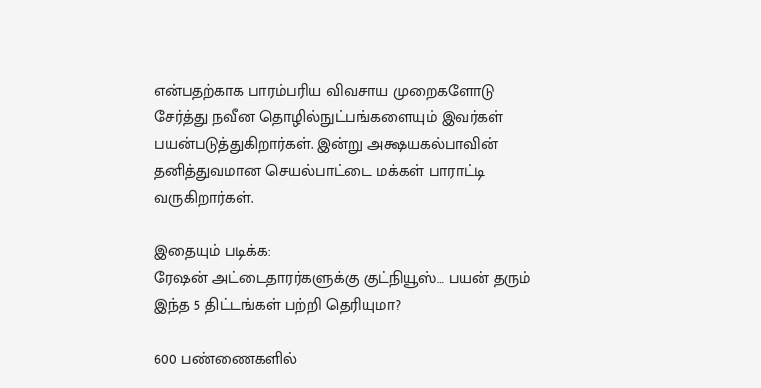என்பதற்காக பாரம்பரிய விவசாய முறைகளோடு சேர்த்து நவீன தொழில்நுட்பங்களையும் இவர்கள் பயன்படுத்துகிறார்கள். இன்று அக்ஷயகல்பாவின் தனித்துவமான செயல்பாட்டை மக்கள் பாராட்டி வருகிறார்கள்.

இதையும் படிக்க:
ரேஷன் அட்டைதாரர்களுக்கு குட்நியூஸ்… பயன் தரும் இந்த 5 திட்டங்கள் பற்றி தெரியுமா?

600 பண்ணைகளில்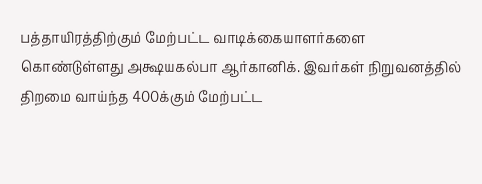பத்தாயிரத்திற்கும் மேற்பட்ட வாடிக்கையாளர்களை கொண்டுள்ளது அக்ஷயகல்பா ஆர்கானிக். இவர்கள் நிறுவனத்தில் திறமை வாய்ந்த 400க்கும் மேற்பட்ட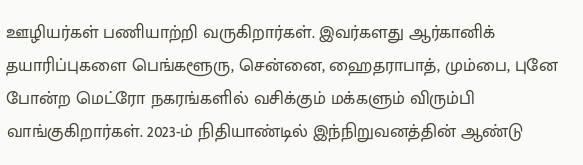ஊழியர்கள் பணியாற்றி வருகிறார்கள். இவர்களது ஆர்கானிக் தயாரிப்புகளை பெங்களூரு, சென்னை, ஹைதராபாத், மும்பை, புனே போன்ற மெட்ரோ நகரங்களில் வசிக்கும் மக்களும் விரும்பி வாங்குகிறார்கள். 2023-ம் நிதியாண்டில் இந்நிறுவனத்தின் ஆண்டு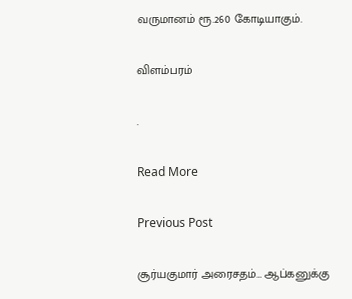வருமானம் ரூ.260 கோடியாகும்.

விளம்பரம்

.

Read More

Previous Post

சூர்யகுமார் அரைசதம்… ஆப்கனுக்கு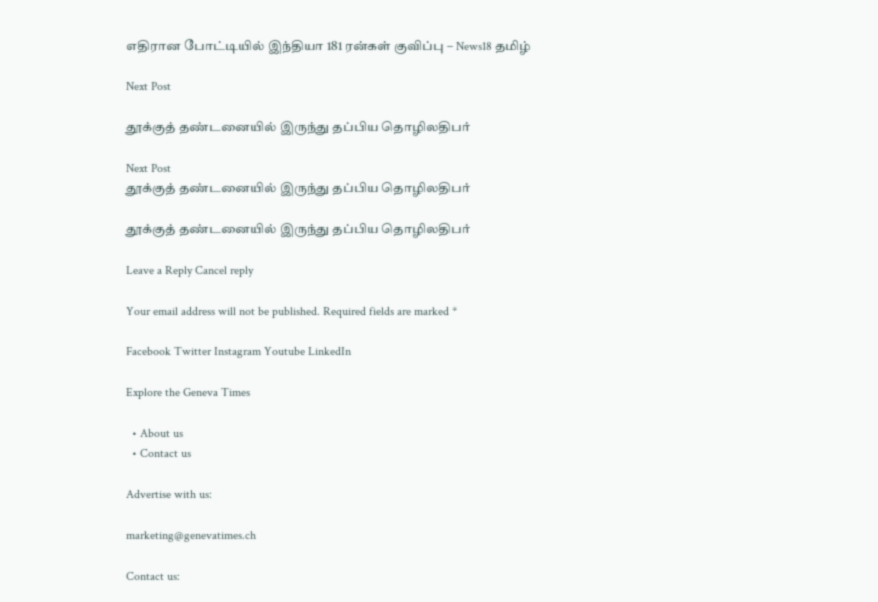எதிரான போட்டியில் இந்தியா 181 ரன்கள் குவிப்பு – News18 தமிழ்

Next Post

தூக்குத் தண்டனையில் இருந்து தப்பிய தொழிலதிபர்

Next Post
தூக்குத் தண்டனையில் இருந்து தப்பிய தொழிலதிபர்

தூக்குத் தண்டனையில் இருந்து தப்பிய தொழிலதிபர்

Leave a Reply Cancel reply

Your email address will not be published. Required fields are marked *

Facebook Twitter Instagram Youtube LinkedIn

Explore the Geneva Times

  • About us
  • Contact us

Advertise with us:

marketing@genevatimes.ch

Contact us: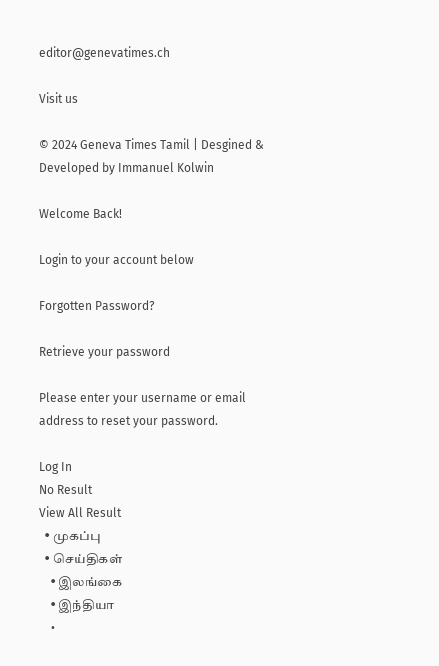editor@genevatimes.ch

Visit us

© 2024 Geneva Times Tamil | Desgined & Developed by Immanuel Kolwin

Welcome Back!

Login to your account below

Forgotten Password?

Retrieve your password

Please enter your username or email address to reset your password.

Log In
No Result
View All Result
  • முகப்பு
  • செய்திகள்
    • இலங்கை
    • இந்தியா
    •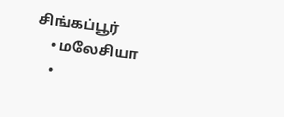சிங்கப்பூர்
    • மலேசியா
    •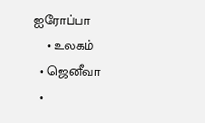ஐரோப்பா
    • உலகம்
  • ஜெனீவா
  •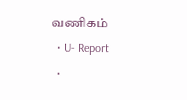வணிகம்
  • U- Report
  •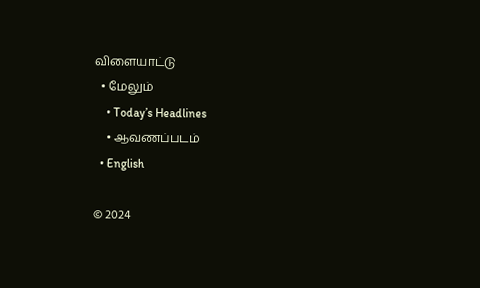விளையாட்டு
  • மேலும்
    • Today’s Headlines
    • ஆவணப்படம்
  • English

© 2024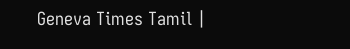Geneva Times Tamil |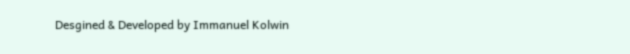Desgined & Developed by Immanuel Kolwin